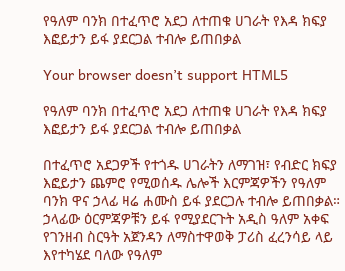የዓለም ባንክ በተፈጥሮ አደጋ ለተጠቁ ሀገራት የእዳ ክፍያ እፎይታን ይፋ ያደርጋል ተብሎ ይጠበቃል

Your browser doesn’t support HTML5

የዓለም ባንክ በተፈጥሮ አደጋ ለተጠቁ ሀገራት የእዳ ክፍያ እፎይታን ይፋ ያደርጋል ተብሎ ይጠበቃል

በተፈጥሮ አደጋዎች የተጎዱ ሀገራትን ለማገዝ፣ የብድር ክፍያ እፎይታን ጨምሮ የሚወሰዱ ሌሎች እርምጃዎችን የዓለም ባንክ ዋና ኃላፊ ዛሬ ሐሙስ ይፋ ያደርጋሉ ተብሎ ይጠበቃል። ኃላፊው ዕርምጃዎቹን ይፋ የሚያደርጉት አዲስ ዓለም አቀፍ የገንዘብ ስርዓት አጀንዳን ለማስተዋወቅ ፓሪስ ፈረንሳይ ላይ እየተካሄደ ባለው የዓለም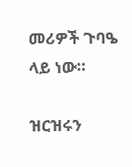መሪዎች ጉባዔ ላይ ነው።

ዝርዝሩን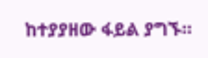ከተያያዘው ፋይል ያግኙ።